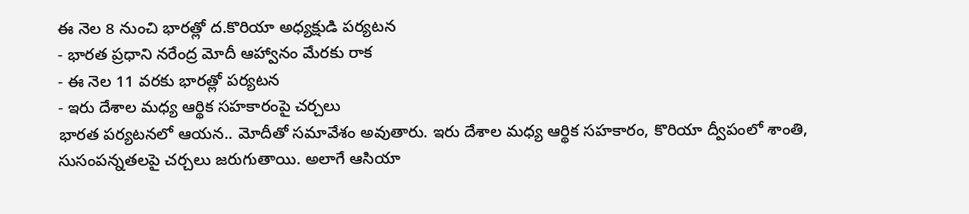ఈ నెల 8 నుంచి భారత్లో ద.కొరియా అధ్యక్షుడి పర్యటన
- భారత ప్రధాని నరేంద్ర మోదీ ఆహ్వానం మేరకు రాక
- ఈ నెల 11 వరకు భారత్లో పర్యటన
- ఇరు దేశాల మధ్య ఆర్థిక సహకారంపై చర్చలు
భారత పర్యటనలో ఆయన.. మోదీతో సమావేశం అవుతారు. ఇరు దేశాల మధ్య ఆర్థిక సహకారం, కొరియా ద్వీపంలో శాంతి, సుసంపన్నతలపై చర్చలు జరుగుతాయి. అలాగే ఆసియా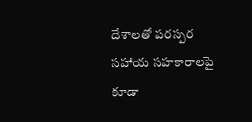దేశాలతో పరస్పర సహాయ సహకారాలపై కూడా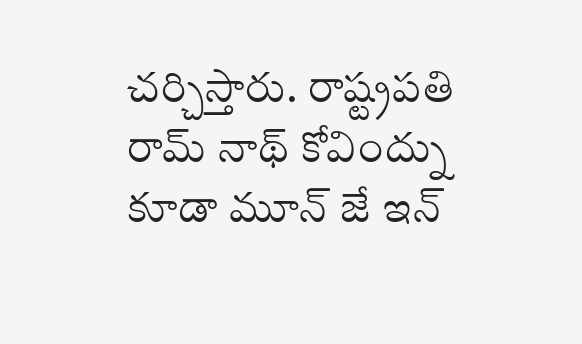చర్చిస్తారు. రాష్ట్రపతి రామ్ నాథ్ కోవింద్ను కూడా మూన్ జే ఇన్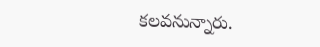కలవనున్నారు.